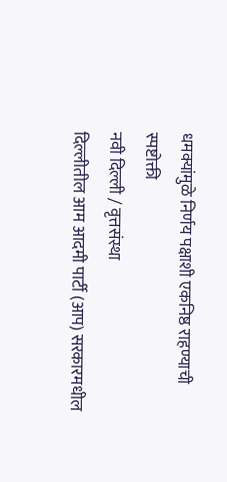धमक्यांमुळे निर्णय पक्षाशी एकनिष्ठ राहण्याची स्पष्टोक्ती
नवी दिल्ली / वृत्तसंस्था
दिल्लीतील आम आदमी पार्टी (आप) सरकारमधील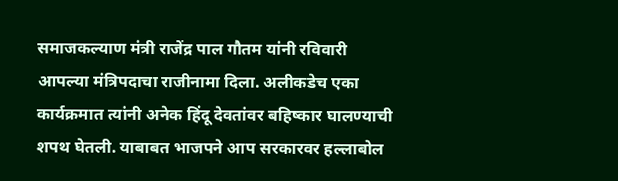समाजकल्याण मंत्री राजेंद्र पाल गौतम यांनी रविवारी आपल्या मंत्रिपदाचा राजीनामा दिला. अलीकडेच एका कार्यक्रमात त्यांनी अनेक हिंदू देवतांवर बहिष्कार घालण्याची शपथ घेतली. याबाबत भाजपने आप सरकारवर हल्लाबोल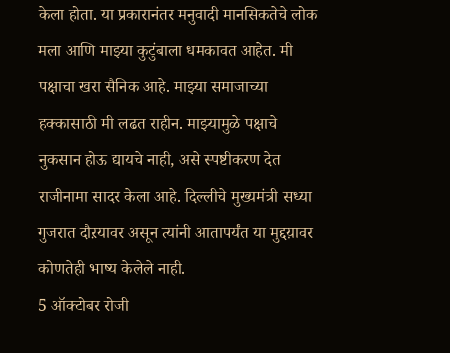केला होता. या प्रकारानंतर मनुवादी मानसिकतेचे लोक मला आणि माझ्या कुटुंबाला धमकावत आहेत. मी पक्षाचा खरा सैनिक आहे. माझ्या समाजाच्या हक्कासाठी मी लढत राहीन. माझ्यामुळे पक्षाचे नुकसान होऊ द्यायचे नाही, असे स्पष्टीकरण देत राजीनामा सादर केला आहे. दिल्लीचे मुख्यमंत्री सध्या गुजरात दौऱयावर असून त्यांनी आतापर्यंत या मुद्दय़ावर कोणतेही भाष्य केलेले नाही.
5 ऑक्टोबर रोजी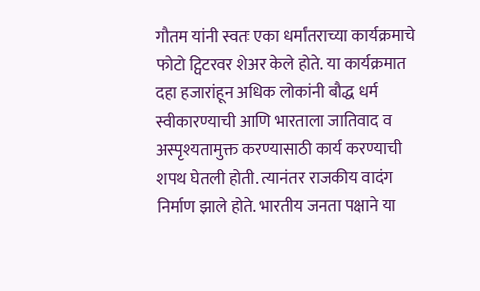गौतम यांनी स्वतः एका धर्मांतराच्या कार्यक्रमाचे फोटो ट्विटरवर शेअर केले होते. या कार्यक्रमात दहा हजारांहून अधिक लोकांनी बौद्ध धर्म स्वीकारण्याची आणि भारताला जातिवाद व अस्पृश्यतामुक्त करण्यासाठी कार्य करण्याची शपथ घेतली होती. त्यानंतर राजकीय वादंग निर्माण झाले होते. भारतीय जनता पक्षाने या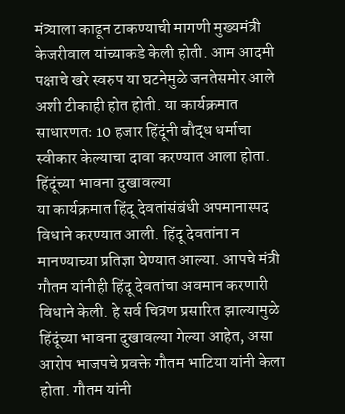मंत्र्याला काढून टाकण्याची मागणी मुख्यमंत्री केजरीवाल यांच्याकडे केली होती. आम आदमी पक्षाचे खरे स्वरुप या घटनेमुळे जनतेसमोर आले अशी टीकाही होत होती. या कार्यक्रमात साधारणतः 10 हजार हिंदूंनी बौद्ध धर्माचा स्वीकार केल्याचा दावा करण्यात आला होता.
हिंदूंच्या भावना दुखावल्या
या कार्यक्रमात हिंदू देवतांसंबंधी अपमानास्पद विधाने करण्यात आली. हिंदू देवतांना न मानण्याच्या प्रतिज्ञा घेण्यात आल्या. आपचे मंत्री गौतम यांनीही हिंदू देवतांचा अवमान करणारी विधाने केली. हे सर्व चित्रण प्रसारित झाल्यामुळे हिंदूंच्या भावना दुखावल्या गेल्या आहेत, असा आरोप भाजपचे प्रवक्ते गौतम भाटिया यांनी केला होता. गौतम यांनी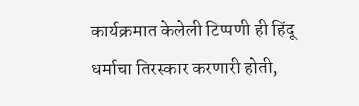कार्यक्रमात केलेली टिप्पणी ही हिंदू धर्माचा तिरस्कार करणारी होती,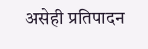असेही प्रतिपादन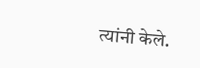त्यांनी केले.